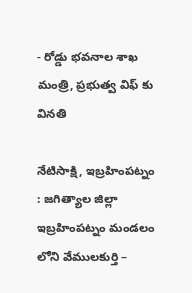- రోడ్డు భవనాల శాఖ మంత్రి, ప్రభుత్వ విఫ్ కు వినతి

నేటిసాక్షి, ఇబ్రహింపట్నం : జగిత్యాల జిల్లా ఇబ్రహింపట్నం మండలం లోని వేములకుర్తి –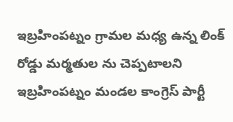ఇబ్రహింపట్నం గ్రామల మధ్య ఉన్న లింక్ రోడ్డు మర్మతుల ను చెప్పటాలని ఇబ్రహింపట్నం మండల కాంగ్రెస్ పార్టీ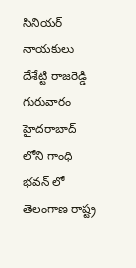సినియర్ నాయకులు దేశేట్టి రాజరెడ్డి గురువారం హైదరాబాద్ లోని గాంధి భవన్ లో తెలంగాణ రాష్ట్ర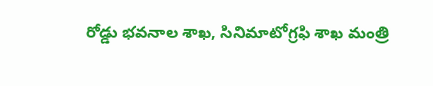రోడ్డు భవనాల శాఖ, సినిమాటోగ్రఫి శాఖ మంత్రి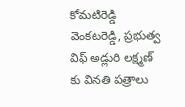కోమటిరెడ్డి వెంకటరెడ్డి, ప్రభుత్వ విఫ్ అడ్లురి లక్ష్మణ్ కు వినతి పత్రాలు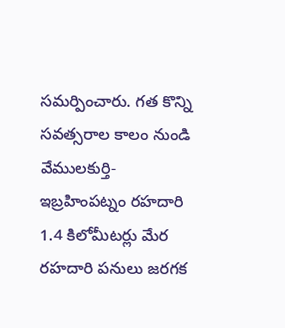సమర్పించారు. గత కొన్ని సవత్సరాల కాలం నుండి వేములకుర్తి-ఇబ్రహింపట్నం రహదారి 1.4 కిలోమీటర్లు మేర రహదారి పనులు జరగక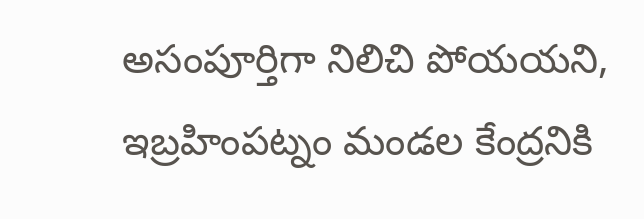అసంపూర్తిగా నిలిచి పోయయని, ఇబ్రహింపట్నం మండల కేంద్రనికి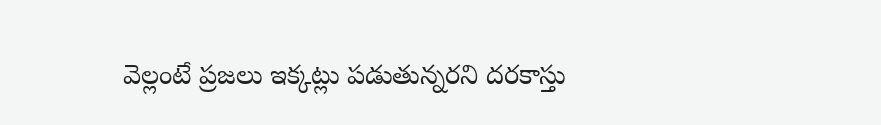వెల్లంటే ప్రజలు ఇక్కట్లు పడుతున్నరని దరకాస్తు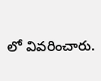లో వివరించారు.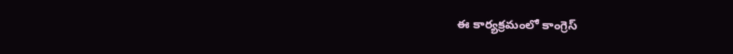ఈ కార్యక్రమంలో కాంగ్రెస్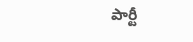పార్టీ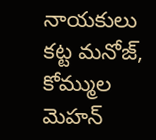నాయకులు కట్ట మనోజ్, కోమ్ముల మెహన్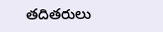తదితరులు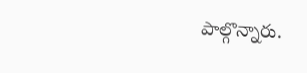పాల్గొన్నారు.